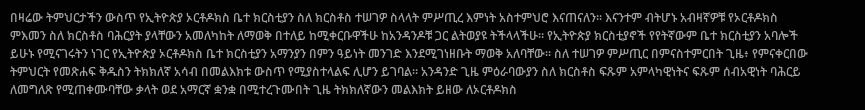በዛሬው ትምህርታችን ውስጥ የኢትዮጵያ ኦርቶዶክስ ቤተ ክርስቲያን ስለ ክርስቶስ ተሠገዎ ስላላት ምሥጢረ እምነት አስተምህሮ እናጠናለን። እናንተም ብትሆኑ አብዛኛዎቹ የኦርቶዶክስ ምእመን ስለ ክርስቶስ ባሕርያት ያላቸውን አመለካከት ለማወቅ በተለይ ከሚቀርቡዋችሁ ከአንዳንዶቹ ጋር ልትወያዩ ትችላላችሁ። የኢትዮጵያ ክርስቲያኖች የየትኛውም ቤተ ክርስቲያን አባሎች ይሁኑ የሚናገሩትን ነገር የኢትዮጵያ ኦርቶዶክስ ቤተ ክርስቲያን አማንያን በምን ዓይነት መንገድ እንደሚገነዘቡት ማወቅ አለባቸው። ስለ ተሠገዎ ምሥጢር በምናስተምርበት ጊዜ፥ የምናቀርበው ትምህርት የመጽሐፍ ቅዱስን ትክክለኛ አሳብ በመልእክቱ ውስጥ የሚያስተላልፍ ሊሆን ይገባል። አንዳንድ ጊዜ ምዕራባውያን ስለ ክርስቶስ ፍጹም አምላካዊነትና ፍጹም ሰብአዊነት ባሕርይ ለመግለጽ የሚጠቀሙባቸው ቃላት ወደ አማርኛ ቋንቋ በሚተረጉሙበት ጊዜ ትክክለኛውን መልእክት ይዘው ለኦርቶዶክስ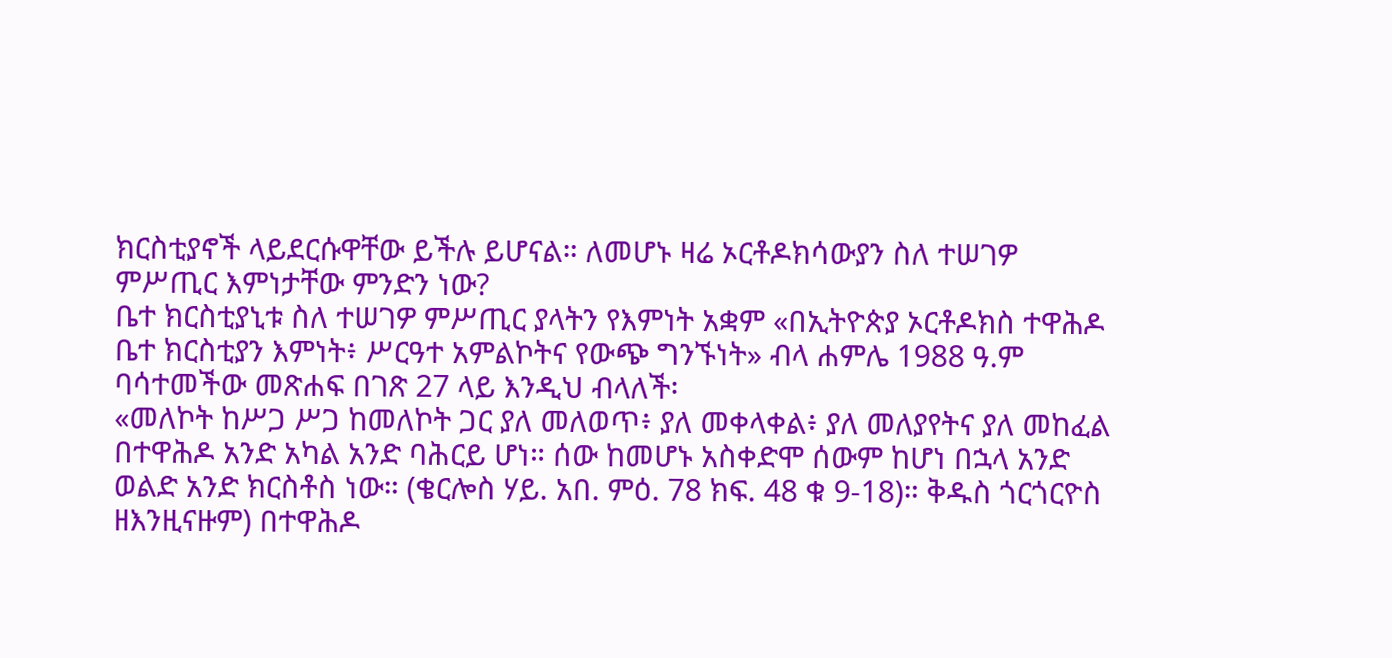ክርስቲያኖች ላይደርሱዋቸው ይችሉ ይሆናል። ለመሆኑ ዛሬ ኦርቶዶክሳውያን ስለ ተሠገዎ ምሥጢር እምነታቸው ምንድን ነው?
ቤተ ክርስቲያኒቱ ስለ ተሠገዎ ምሥጢር ያላትን የእምነት አቋም «በኢትዮጵያ ኦርቶዶክስ ተዋሕዶ ቤተ ክርስቲያን እምነት፥ ሥርዓተ አምልኮትና የውጭ ግንኙነት» ብላ ሐምሌ 1988 ዓ.ም ባሳተመችው መጽሐፍ በገጽ 27 ላይ እንዲህ ብላለች፡
«መለኮት ከሥጋ ሥጋ ከመለኮት ጋር ያለ መለወጥ፥ ያለ መቀላቀል፥ ያለ መለያየትና ያለ መከፈል በተዋሕዶ አንድ አካል አንድ ባሕርይ ሆነ። ሰው ከመሆኑ አስቀድሞ ሰውም ከሆነ በኋላ አንድ ወልድ አንድ ክርስቶስ ነው። (ቄርሎስ ሃይ. አበ. ምዕ. 78 ክፍ. 48 ቁ 9-18)። ቅዱስ ጎርጎርዮስ ዘእንዚናዙም) በተዋሕዶ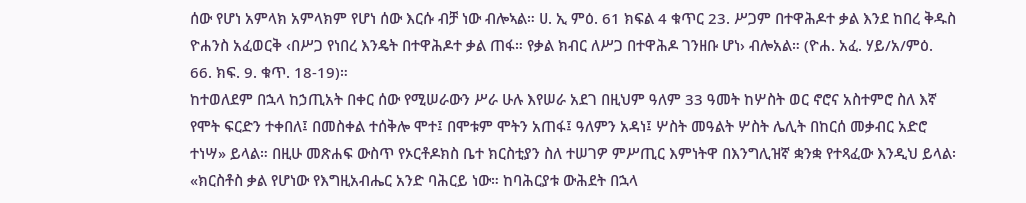ሰው የሆነ አምላክ አምላክም የሆነ ሰው እርሱ ብቻ ነው ብሎኣል። ሀ. ኢ ምዕ. 61 ክፍል 4 ቁጥር 23. ሥጋም በተዋሕዶተ ቃል እንደ ከበረ ቅዱስ ዮሐንስ አፈወርቅ ‹በሥጋ የነበረ እንዴት በተዋሕዶተ ቃል ጠፋ። የቃል ክብር ለሥጋ በተዋሕዶ ገንዘቡ ሆነ› ብሎአል። (ዮሐ. አፈ. ሃይ/አ/ምዕ. 66. ክፍ. 9. ቁጥ. 18-19)።
ከተወለደም በኋላ ከኃጢአት በቀር ሰው የሚሠራውን ሥራ ሁሉ እየሠራ አደገ በዚህም ዓለም 33 ዓመት ከሦስት ወር ኖሮና አስተምሮ ስለ እኛ የሞት ፍርድን ተቀበለ፤ በመስቀል ተሰቅሎ ሞተ፤ በሞቱም ሞትን አጠፋ፤ ዓለምን አዳነ፤ ሦስት መዓልት ሦስት ሌሊት በከርሰ መቃብር አድሮ ተነሣ» ይላል። በዚሁ መጽሐፍ ውስጥ የኦርቶዶክስ ቤተ ክርስቲያን ስለ ተሠገዎ ምሥጢር እምነትዋ በእንግሊዝኛ ቋንቋ የተጻፈው እንዲህ ይላል፡
«ክርስቶስ ቃል የሆነው የእግዚአብሔር አንድ ባሕርይ ነው። ከባሕርያቱ ውሕደት በኋላ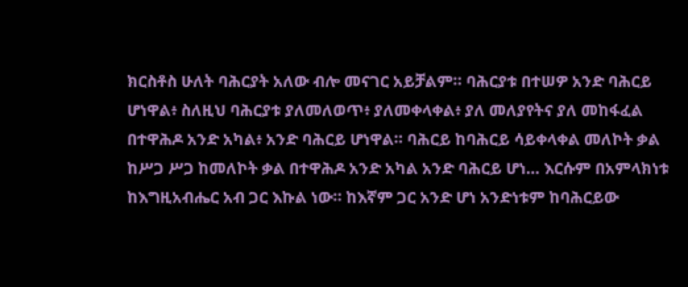ክርስቶስ ሁለት ባሕርያት አለው ብሎ መናገር አይቻልም። ባሕርያቱ በተሠዎ አንድ ባሕርይ ሆነዋል፥ ስለዚህ ባሕርያቱ ያለመለወጥ፥ ያለመቀላቀል፥ ያለ መለያየትና ያለ መከፋፈል በተዋሕዶ አንድ አካል፥ አንድ ባሕርይ ሆነዋል። ባሕርይ ከባሕርይ ሳይቀላቀል መለኮት ቃል ከሥጋ ሥጋ ከመለኮት ቃል በተዋሕዶ አንድ አካል አንድ ባሕርይ ሆነ… እርሱም በአምላክነቱ ከእግዚአብሔር አብ ጋር እኩል ነው። ከእኛም ጋር አንድ ሆነ አንድነቱም ከባሕርይው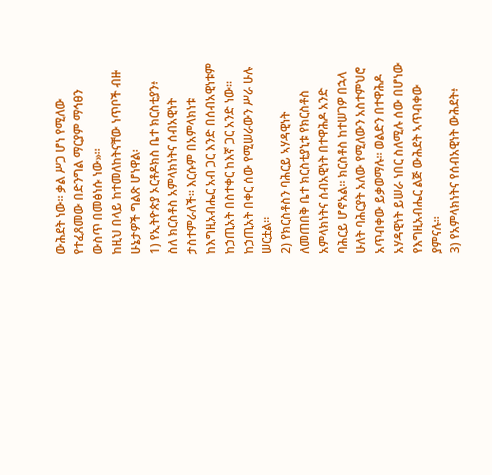ውሕደት ነው። ቃል ሥጋ ሆነ የሚለው የተፈጸመው በድንግል ማርያም ማኅፀን ውስጥ በመፅነሱ ነው»።
ከዚህ በላይ ከተመለከትናቸው ነጥቦች ብዙ ሁኔታዎች ግልጽ ሆነዋል፡
1) የኢትዮጵያ ኦርቶዶክስ ቤተ ክርስቲያን፥ ስለ ክርስቶስ አምላክነትና ሰብአዊነት ታስተምራለች። እርሱም በአምላክነቱ ከእግዚአብሔር አብ ጋር እንድ በሰብአዊነቱም ከኃጢአት በስተቀር ከእኛ ጋር አንድ ነው። ከኃጢአት በቀር ሰው የሚሠራውን ሥራ ሁሉ ሠርቷል።
2) የክርስቶስን ባሕርይ ኣሃዳዊነት ለመጠበቅ ቤተ ክርስቲያኒቱ የክርስቶስ አምላክነትና ሰብአዊነት በተዋሕዶ አንድ ባሕርይ ሆኖአል። ክርስቶስ ከተሠገዎ በኋላ ሁለት ባሕርያት አለው የሚለውን አስተምህሮ አጥብቀው ይቃወማሉ። ወልድን በተዋሕዶ አሃዳዊነት ይሠራ ነበር ስለሚሉ ሰው በሆነው የእግዚአብሔር ልጅ ውሕደት ኣጥብቀው ያምናሉ።
3) የአምላክነትና የሰብአዊነት ውሕደት፥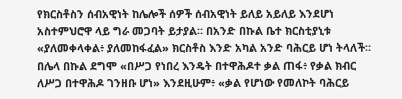የክርስቶስን ሰብአዊነት ከሌሎች ሰዎች ሰብአዊነት ይለይ አይለይ እንደሆነ አስተምህሮዋ ላይ ግራ መጋባት ይታያል። በአንድ በኩል ቤተ ክርስቲያኒቱ «ያለመቀላቀል፥ ያለመከፋፈል» ክርስቶስ እንድ አካል አንድ ባሕርይ ሆነ ትላለች። በሌላ በኩል ደግሞ «በሥጋ የነበረ እንዴት በተዋሕዶተ ቃል ጠፋ፥ የቃል ክብር ለሥጋ በተዋሕዶ ገንዘቡ ሆነ» እንደዚሁም፥ «ቃል የሆነው የመለኮት ባሕርይ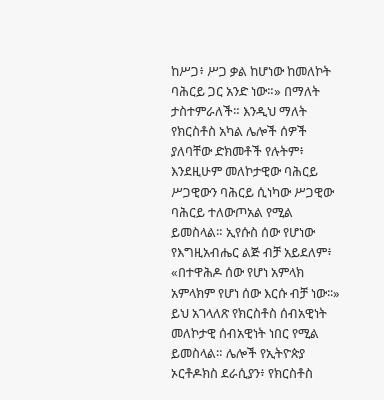ከሥጋ፥ ሥጋ ቃል ከሆነው ከመለኮት ባሕርይ ጋር አንድ ነው።» በማለት ታስተምራለች። እንዲህ ማለት የክርስቶስ አካል ሌሎች ሰዎች ያለባቸው ድክመቶች የሉትም፥ እንደዚሁም መለኮታዊው ባሕርይ ሥጋዊውን ባሕርይ ሲነካው ሥጋዊው ባሕርይ ተለውጦአል የሚል ይመስላል። ኢየሱስ ሰው የሆነው የእግዚአብሔር ልጅ ብቻ አይደለም፥ «በተዋሕዶ ሰው የሆነ አምላክ አምላክም የሆነ ሰው እርሱ ብቻ ነው፡፡» ይህ አገላለጽ የክርስቶስ ሰብአዊነት መለኮታዊ ሰብአዊነት ነበር የሚል ይመስላል። ሌሎች የኢትዮጵያ ኦርቶዶክስ ደራሲያን፥ የክርስቶስ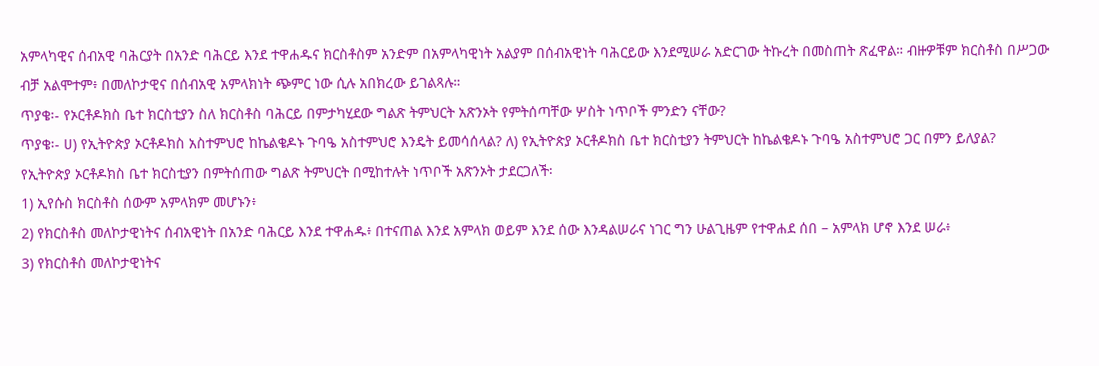አምላካዊና ሰብአዊ ባሕርያት በአንድ ባሕርይ እንደ ተዋሐዱና ክርስቶስም አንድም በአምላካዊነት አልያም በሰብአዊነት ባሕርይው እንደሚሠራ አድርገው ትኩረት በመስጠት ጽፈዋል። ብዙዎቹም ክርስቶስ በሥጋው ብቻ አልሞተም፥ በመለኮታዊና በሰብአዊ አምላክነት ጭምር ነው ሲሉ አበክረው ይገልጻሉ።
ጥያቄ፡- የኦርቶዶክስ ቤተ ክርስቲያን ስለ ክርስቶስ ባሕርይ በምታካሂደው ግልጽ ትምህርት አጽንኦት የምትሰጣቸው ሦስት ነጥቦች ምንድን ናቸው?
ጥያቄ፡- ሀ) የኢትዮጵያ ኦርቶዶክስ አስተምህሮ ከኬልቄዶኑ ጉባዔ አስተምህሮ እንዴት ይመሳሰላል? ለ) የኢትዮጵያ ኦርቶዶክስ ቤተ ክርስቲያን ትምህርት ከኬልቄዶኑ ጉባዔ አስተምህሮ ጋር በምን ይለያል?
የኢትዮጵያ ኦርቶዶክስ ቤተ ክርስቲያን በምትሰጠው ግልጽ ትምህርት በሚከተሉት ነጥቦች አጽንኦት ታደርጋለች፡
1) ኢየሱስ ክርስቶስ ሰውም አምላክም መሆኑን፥
2) የክርስቶስ መለኮታዊነትና ሰብአዊነት በአንድ ባሕርይ እንደ ተዋሐዱ፥ በተናጠል እንደ አምላክ ወይም እንደ ሰው እንዳልሠራና ነገር ግን ሁልጊዜም የተዋሐደ ሰበ – አምላክ ሆኖ እንደ ሠራ፥
3) የክርስቶስ መለኮታዊነትና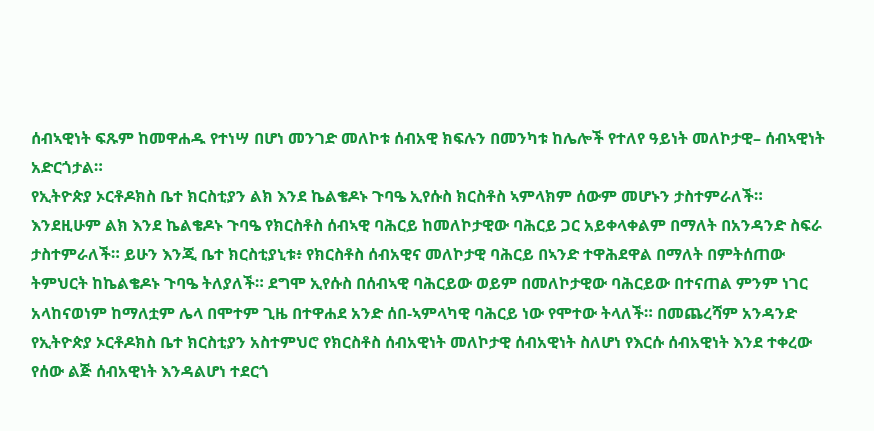ሰብኣዊነት ፍጹም ከመዋሐዱ የተነሣ በሆነ መንገድ መለኮቱ ሰብአዊ ክፍሉን በመንካቱ ከሌሎች የተለየ ዓይነት መለኮታዊ– ሰብኣዊነት አድርጎታል።
የኢትዮጵያ ኦርቶዶክስ ቤተ ክርስቲያን ልክ እንደ ኬልቄዶኑ ጉባዔ ኢየሱስ ክርስቶስ ኣምላክም ሰውም መሆኑን ታስተምራለች። እንደዚሁም ልክ እንደ ኬልቄዶኑ ጉባዔ የክርስቶስ ሰብኣዊ ባሕርይ ከመለኮታዊው ባሕርይ ጋር አይቀላቀልም በማለት በአንዳንድ ስፍራ ታስተምራለች። ይሁን እንጂ ቤተ ክርስቲያኒቱ፥ የክርስቶስ ሰብአዊና መለኮታዊ ባሕርይ በኣንድ ተዋሕደዋል በማለት በምትሰጠው ትምህርት ከኬልቄዶኑ ጉባዔ ትለያለች። ደግሞ ኢየሱስ በሰብኣዊ ባሕርይው ወይም በመለኮታዊው ባሕርይው በተናጠል ምንም ነገር አላከናወነም ከማለቷም ሌላ በሞተም ጊዜ በተዋሐደ አንድ ሰበ-ኣምላካዊ ባሕርይ ነው የሞተው ትላለች። በመጨረሻም አንዳንድ የኢትዮጵያ ኦርቶዶክስ ቤተ ክርስቲያን አስተምህሮ የክርስቶስ ሰብአዊነት መለኮታዊ ሰብአዊነት ስለሆነ የእርሱ ሰብአዊነት እንደ ተቀረው የሰው ልጅ ሰብአዊነት እንዳልሆነ ተደርጎ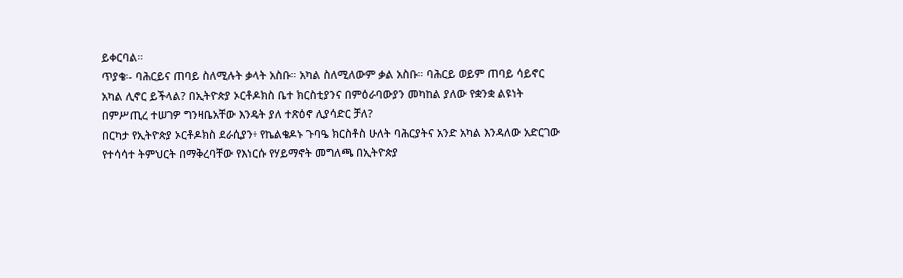ይቀርባል።
ጥያቄ፡- ባሕርይና ጠባይ ስለሚሉት ቃላት አስቡ። አካል ስለሚለውም ቃል አስቡ። ባሕርይ ወይም ጠባይ ሳይኖር አካል ሊኖር ይችላል? በኢትዮጵያ ኦርቶዶክስ ቤተ ክርስቲያንና በምዕራባውያን መካከል ያለው የቋንቋ ልዩነት በምሥጢረ ተሠገዎ ግንዛቤአቸው እንዴት ያለ ተጽዕኖ ሊያሳድር ቻለ?
በርካታ የኢትዮጵያ ኦርቶዶክስ ደራሲያን፥ የኬልቄዶኑ ጉባዔ ክርስቶስ ሁለት ባሕርያትና አንድ አካል እንዳለው አድርገው የተሳሳተ ትምህርት በማቅረባቸው የእነርሱ የሃይማኖት መግለጫ በኢትዮጵያ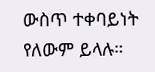ውስጥ ተቀባይነት የለውም ይላሉ።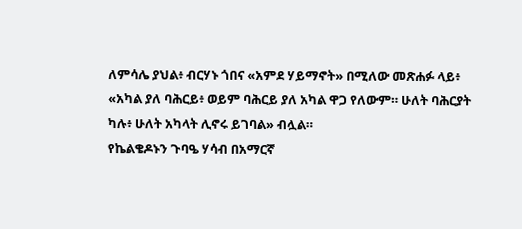ለምሳሌ ያህል፥ ብርሃኑ ጎበና «አምደ ሃይማኖት» በሚለው መጽሐፉ ላይ፥ «አካል ያለ ባሕርይ፥ ወይም ባሕርይ ያለ አካል ዋጋ የለውም። ሁለት ባሕርያት ካሉ፥ ሁለት አካላት ሊኖሩ ይገባል» ብሏል።
የኬልቄዶኑን ጉባዔ ሃሳብ በአማርኛ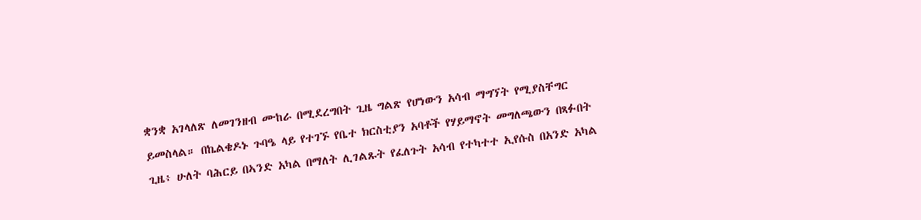ቋንቋ አገላለጽ ለመገንዘብ ሙከራ በሚደረግበት ጊዜ ግልጽ የሆነውን አሳብ ማግኘት የሚያስቸግር ይመስላል። በኬልቄዶኑ ጉባዔ ላይ የተገኙ የቤተ ክርስቲያን አባቶች የሃይማኖት መግለጫውን በጻፉበት ጊዜ፥ ሁለት ባሕርይ በኣንድ አካል በማለት ሊገልጹት የፈለጉት አሳብ የተካተተ ኢየሱስ በአንድ አካል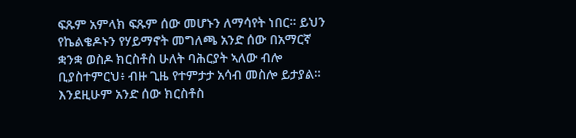ፍጹም አምላክ ፍጹም ሰው መሆኑን ለማሳየት ነበር። ይህን የኬልቄዶኑን የሃይማኖት መግለጫ አንድ ሰው በአማርኛ ቋንቋ ወስዶ ክርስቶስ ሁለት ባሕርያት ኣለው ብሎ ቢያስተምርህ፥ ብዙ ጊዜ የተምታታ አሳብ መስሎ ይታያል። እንደዚሁም አንድ ሰው ክርስቶስ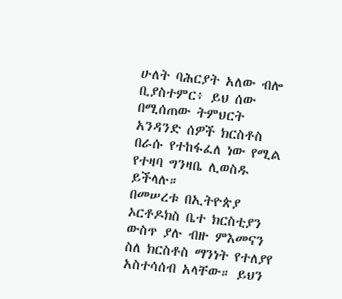ሁለት ባሕርያት አለው ብሎ ቢያስተምር፥ ይህ ሰው በሚሰጠው ትምህርት አንዳንድ ሰዎች ክርስቶስ በራሱ የተከፋፈለ ነው የሚል የተዛባ ግንዛቤ ሊወስዱ ይችላሉ።
በመሠረቱ በኢትዮጵያ ኦርቶዶክስ ቤተ ክርስቲያን ውስጥ ያሉ ብዙ ምእመናን ስለ ክርስቶስ ማንነት የተለያየ አስተሳሰብ አላቸው። ይህን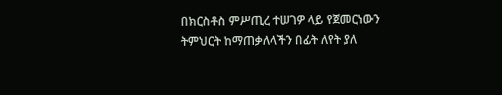በክርስቶስ ምሥጢረ ተሠገዎ ላይ የጀመርነውን ትምህርት ከማጠቃለላችን በፊት ለየት ያለ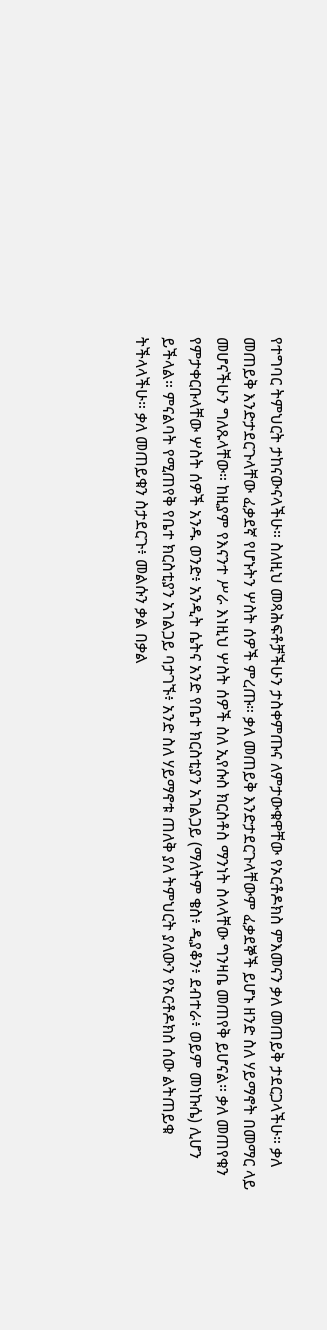የተግባር ትምህርት ታከናውናላችሁ። ስለዚህ መጻሕፍቶቻችሁን ታስቀምጡና ለምታውቁዋቸው የኦርቶዶክስ ምእመናን ቃለ መጠይቅ ታደርጋላችሁ። ቃለ መጠይቅ እንድታደርጉላቸው ፈቃደኛ የሆኑትን ሦስት ሰዎች ምረጡ። ቃለ መጠይቅ እንድታደርጉላቸውም ፈቃደኞች ይሆኑ ዘንድ ስለ ሃይማኖት በመማር ላይ መሆናችሁን ግለጹላቸው። ከዚያም የእናንተ ሥራ እነዚህ ሦስት ሰዎች ስለ ኢየሱስ ክርስቶስ ማንነት ስላላቸው ግንዛቤ መጠየቅ ይሆናል። ቃለ መጠየቁን የምታቀርቡላቸው ሦስት ሰዎች አንዱ ወንድ፥ አንዲት ሴትና አንድ የቤተ ክርስቲያን አገልጋይ (ማለትም ቄስ፥ ዲያቆን፥ ደብተራ፥ ወይም መነኩሴ) ሊሆን ይችላል። ምናልባት የሚጠየቅ የቤተ ክርስቲያን አገልጋይ ባታገኙ፥ አንድ ስለ ሃይማኖቱ ጠለቅ ያለ ትምህርት ያለውን የኦርቶዶክስ ሰው ልትጠይቁ ትችላላችሁ። ቃለ መጠይቁን ስታደርጉ፥ መልሱን ቃል በቃል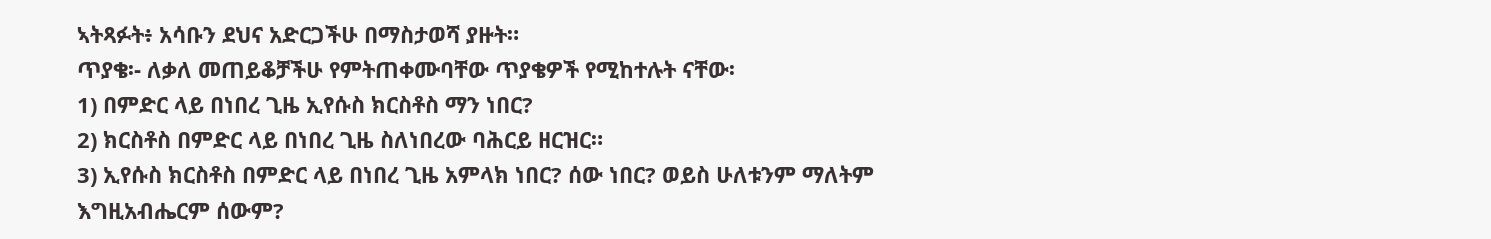ኣትጻፉት፥ አሳቡን ደህና አድርጋችሁ በማስታወሻ ያዙት።
ጥያቄ፡- ለቃለ መጠይቆቻችሁ የምትጠቀሙባቸው ጥያቄዎች የሚከተሉት ናቸው፡
1) በምድር ላይ በነበረ ጊዜ ኢየሱስ ክርስቶስ ማን ነበር?
2) ክርስቶስ በምድር ላይ በነበረ ጊዜ ስለነበረው ባሕርይ ዘርዝር።
3) ኢየሱስ ክርስቶስ በምድር ላይ በነበረ ጊዜ አምላክ ነበር? ሰው ነበር? ወይስ ሁለቱንም ማለትም እግዚአብሔርም ሰውም?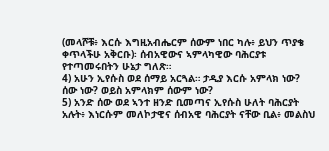(መላሾቹ፥ እርሱ እግዚአብሔርም ሰውም ነበር ካሉ፥ ይህን ጥያቄ ቀጥላችሁ አቅርቡ)፡ ሰብአዊውና ኣምላካዊው ባሕርያቱ የተጣመሩበትን ሁኔታ ግለጽ።
4) አሁን ኢየሱስ ወደ ሰማይ አርጓል። ታዲያ እርሱ አምላክ ነው? ሰው ነው? ወይስ አምላክም ሰውም ነው?
5) አንድ ሰው ወደ ኣንተ ዘንድ ቢመጣና ኢየሱስ ሁለት ባሕርያት አሉት፥ እነርሱም መለኮታዊና ሰብአዊ ባሕርያት ናቸው ቢል፥ መልስህ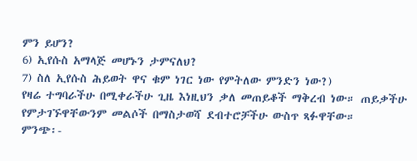ምን ይሆን?
6) ኢየሱስ አማላጅ መሆኑን ታምናለህ?
7) ስለ ኢየሱስ ሕይወት ዋና ቁም ነገር ነው የምትለው ምንድን ነው?)
የዛሬ ተግባራችሁ በሚቀራችሁ ጊዜ እነዚህን ቃለ መጠይቆች ማቅረብ ነው። ጠይቃችሁ የምታገኙዋቸውንም መልሶች በማስታወሻ ደብተሮቻችሁ ውስጥ ጻፉዋቸው።
ምንጭ፡-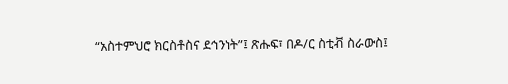“አስተምህሮ ክርስቶስና ደኅንነት”፤ ጽሑፍ፣ በዶ/ር ስቲቭ ስራውስ፤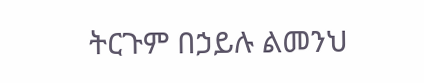ትርጉም በኃይሉ ልመንህ